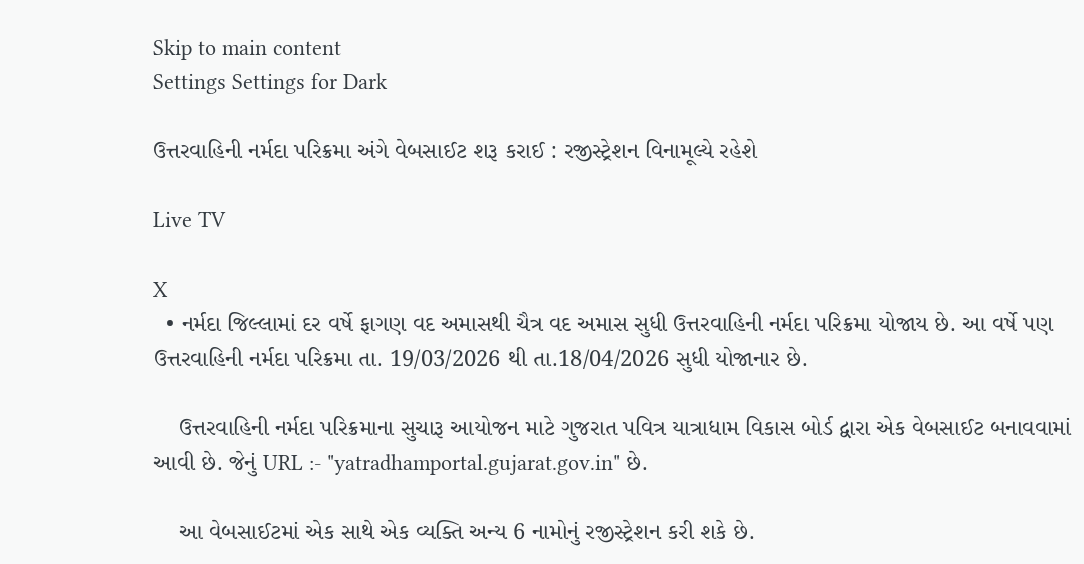Skip to main content
Settings Settings for Dark

ઉત્તરવાહિની નર્મદા પરિક્રમા અંગે વેબસાઈટ શરૂ કરાઈ : રજીસ્ટ્રેશન વિનામૂલ્યે રહેશે

Live TV

X
  • નર્મદા જિલ્લામાં દર વર્ષે ફાગણ વદ અમાસથી ચૈત્ર વદ અમાસ સુધી ઉત્તરવાહિની નર્મદા પરિક્રમા યોજાય છે. આ વર્ષે પણ ઉત્તરવાહિની નર્મદા પરિક્રમા તા. 19/03/2026 થી તા.18/04/2026 સુધી યોજાનાર છે.

    ઉત્તરવાહિની નર્મદા પરિક્રમાના સુચારૂ આયોજન માટે ગુજરાત પવિત્ર યાત્રાધામ વિકાસ બોર્ડ દ્વારા એક વેબસાઈટ બનાવવામાં આવી છે. જેનું URL :- "yatradhamportal.gujarat.gov.in" છે.

    આ વેબસાઈટમાં એક સાથે એક વ્યક્તિ અન્ય 6 નામોનું રજીસ્ટ્રેશન કરી શકે છે.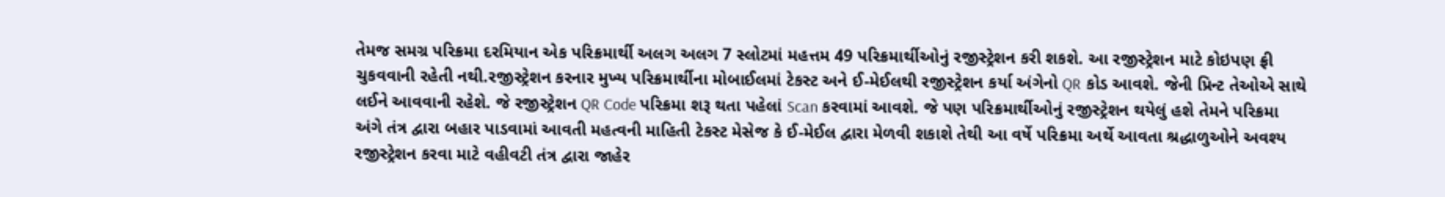તેમજ સમગ્ર પરિક્રમા દરમિયાન એક પરિક્રમાર્થી અલગ અલગ 7 સ્લોટમાં મહત્તમ 49 પરિક્રમાર્થીઓનું રજીસ્ટ્રેશન કરી શકશે. આ રજીસ્ટ્રેશન માટે કોઇપણ ફ્રી ચુકવવાની રહેતી નથી.રજીસ્ટ્રેશન કરનાર મુખ્ય પરિક્રમાર્થીના મોબાઈલમાં ટેકસ્ટ અને ઈ-મેઈલથી રજીસ્ટ્રેશન કર્યા અંગેનો QR કોડ આવશે. જેની પ્રિન્ટ તેઓએ સાથે લઈને આવવાની રહેશે. જે રજીસ્ટ્રેશન QR Code પરિક્રમા શરૂ થતા પહેલાં Scan કરવામાં આવશે. જે પણ પરિક્રમાર્થીઓનું રજીસ્ટ્રેશન થયેલું હશે તેમને પરિક્રમા અંગે તંત્ર દ્વારા બહાર પાડવામાં આવતી મહત્વની માહિતી ટેકસ્ટ મેસેજ કે ઈ-મેઈલ દ્વારા મેળવી શકાશે તેથી આ વર્ષે પરિક્રમા અર્થે આવતા શ્રદ્ધાળુઓને અવશ્ય રજીસ્ટ્રેશન કરવા માટે વહીવટી તંત્ર દ્વારા જાહેર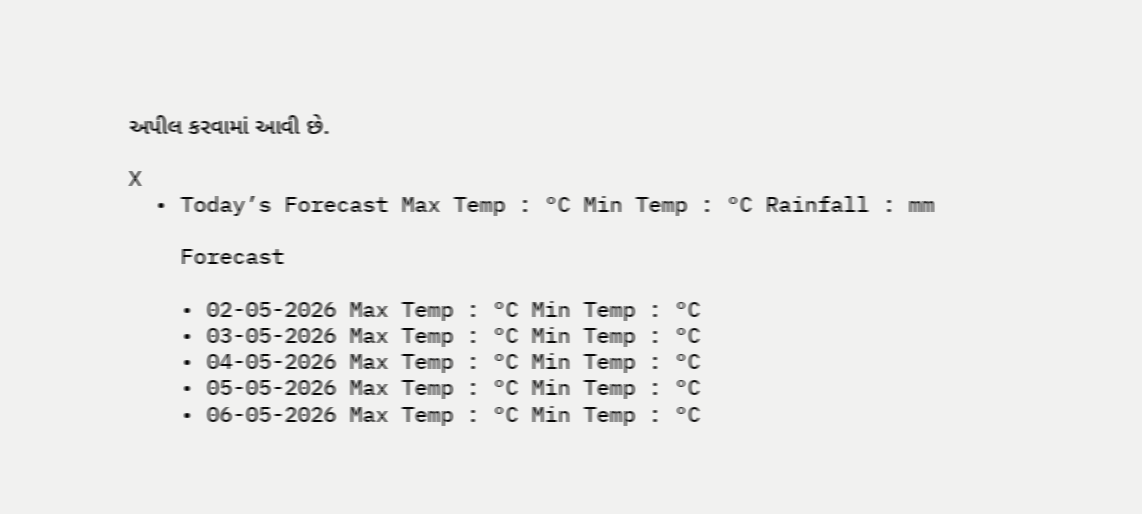અપીલ કરવામાં આવી છે.

X
  • Today’s Forecast Max Temp : °C Min Temp : °C Rainfall : mm

    Forecast

    • 02-05-2026 Max Temp : °C Min Temp : °C
    • 03-05-2026 Max Temp : °C Min Temp : °C
    • 04-05-2026 Max Temp : °C Min Temp : °C
    • 05-05-2026 Max Temp : °C Min Temp : °C
    • 06-05-2026 Max Temp : °C Min Temp : °C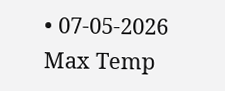• 07-05-2026 Max Temp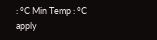: °C Min Temp : °C
apply